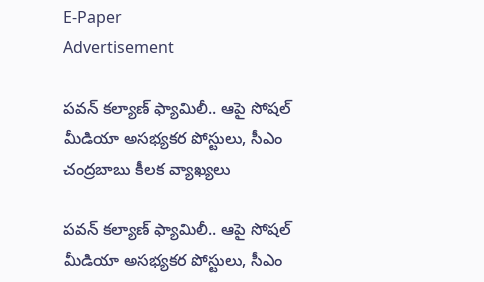E-Paper
Advertisement

పవన్ కల్యాణ్ ఫ్యామిలీ.. ఆపై సోషల్ మీడియా అసభ్యకర పోస్టులు, సీఎం చంద్రబాబు కీలక వ్యాఖ్యలు

పవన్ కల్యాణ్ ఫ్యామిలీ.. ఆపై సోషల్ మీడియా అసభ్యకర పోస్టులు, సీఎం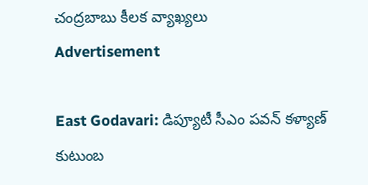చంద్రబాబు కీలక వ్యాఖ్యలు
Advertisement

East Godavari: డిప్యూటీ సీఎం పవన్ కళ్యాణ్ కుటుంబ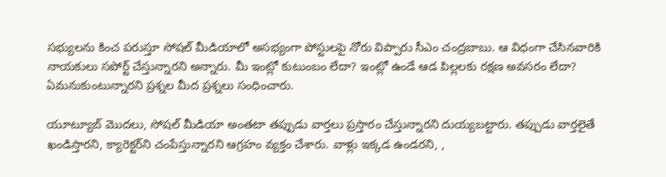సభ్యులను కించ పరుస్తూ సోషల్ మీడియాలో అసభ్యంగా పోస్టులపై నోరు విప్పారు సీఎం చంద్రబాబు. ఆ విధంగా చేసినవారికి నాయకులు సపోర్ట్ చేస్తున్నారని అన్నారు. మీ ఇంట్లో కుటుంబం లేదా? ఇంట్లో ఉండే ఆడ పిల్లలకు రక్షణ అవసరం లేదా? ఏమనుకుంటున్నారని ప్రశ్నల మీద ప్రశ్నలు సంధించారు.

యూట్యూబ్ మొదలు, సోషల్ మీడియా అంతటా తప్పుడు వార్తలు ప్రస్తారం చేస్తున్నారని దుయ్యబట్టారు. తప్పుడు వార్తలైతే ఖండిస్తారని, క్యారెక్టర్‌ని చంపేస్తున్నారని ఆగ్రహం వ్యక్తం చేశారు. వాళ్లు ఇక్కడ ఉండరని, ,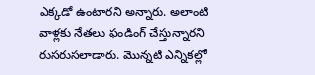ఎక్కడో ఉంటారని అన్నారు. అలాంటి వాళ్లకు నేతలు ఫండింగ్ చేస్తున్నారని రుసరుసలాడారు. మొన్నటి ఎన్నికల్లో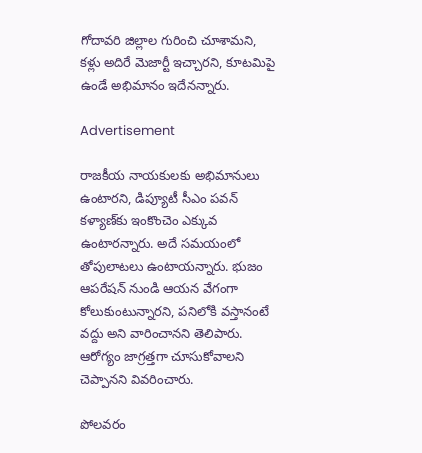గోదావరి జిల్లాల గురించి చూశామని, కళ్లు అదిరే మెజార్టీ ఇచ్చారని, కూటమిపై ఉండే అభిమానం ఇదేనన్నారు.

Advertisement

రాజకీయ నాయకులకు అభిమానులు ఉంటారని, డిప్యూటీ సీఎం పవన్ కళ్యాణ్‌కు ఇంకొంచెం ఎక్కువ ఉంటారన్నారు. అదే సమయంలో తోపులాటలు ఉంటాయన్నారు. భుజం ఆపరేషన్ నుండి ఆయన వేగంగా కోలుకుంటున్నారని, పనిలోకి వస్తానంటే వద్దు అని వారించానని తెలిపారు. ఆరోగ్యం జాగ్రత్తగా చూసుకోవాలని చెప్పానని వివరించారు.

పోలవరం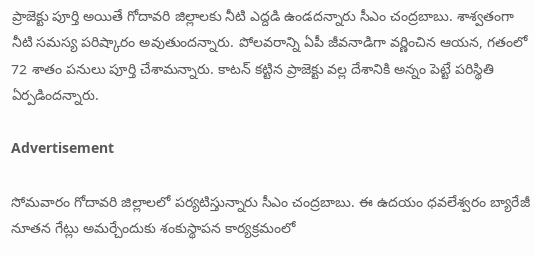ప్రాజెక్టు పూర్తి అయితే గోదావరి జిల్లాలకు నీటి ఎద్దడి ఉండదన్నారు సీఎం చంద్రబాబు. శాశ్వతంగా నీటి సమస్య పరిష్కారం అవుతుందన్నారు. పోలవరాన్ని ఏపీ జీవనాడిగా వర్ణించిన ఆయన, గతంలో 72 శాతం పనులు పూర్తి చేశామన్నారు. కాటన్ కట్టిన ప్రాజెక్టు వల్ల దేశానికి అన్నం పెట్టే పరిస్థితి ఏర్పడిందన్నారు.

Advertisement

సోమవారం గోదావరి జిల్లాలలో పర్యటిస్తున్నారు సీఎం చంద్రబాబు. ఈ ఉదయం ధవలేశ్వరం బ్యారేజీ నూతన గేట్లు అమర్చేందుకు శంకుస్థాపన కార్యక్రమంలో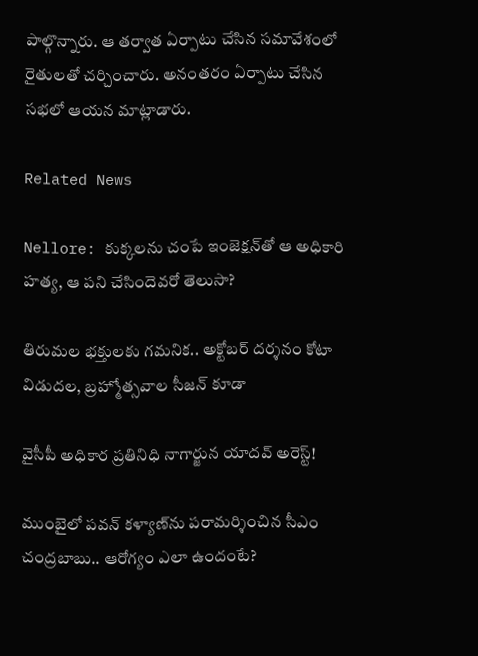పాల్గొన్నారు. ఆ తర్వాత ఏర్పాటు చేసిన సమావేశంలో రైతులతో చర్చించారు. అనంతరం ఏర్పాటు చేసిన సభలో ఆయన మాట్లాడారు.

Related News

Nellore: కుక్కలను చంపే ఇంజెక్షన్‌‌తో ఆ అధికారి హత్య, ఆ పని చేసిందెవరో తెలుసా?

తిరుమల భక్తులకు గమనిక.. అక్టోబర్ దర్శనం కోటా విడుదల, బ్రహ్మోత్సవాల సీజన్ కూడా

వైసీపీ అధికార ప్రతినిధి నాగార్జున యాదవ్ అరెస్ట్!

ముంబైలో పవన్ కళ్యాణ్‌ను పరామర్శించిన సీఎం చంద్రబాబు.. ఆరోగ్యం ఎలా ఉందంటే?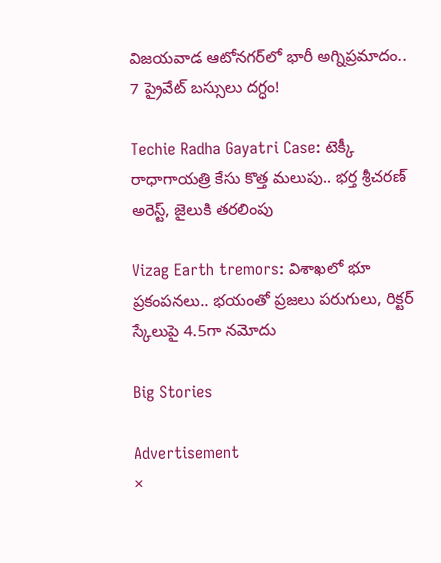విజయవాడ ఆటోనగర్‌లో భారీ అగ్నిప్రమాదం.. 7 ప్రైవేట్ బస్సులు దగ్ధం!

Techie Radha Gayatri Case: టెక్కీ రాధాగాయత్రి కేసు కొత్త మలుపు.. భర్త శ్రీచరణ్ అరెస్ట్, జైలుకి తరలింపు

Vizag Earth tremors: విశాఖలో భూ ప్రకంపనలు.. భయంతో ప్రజలు పరుగులు, రిక్టర్ స్కేలుపై 4.5గా నమోదు

Big Stories

Advertisement
×